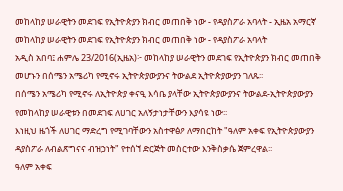መከላከያ ሠራዊትን መደገፍ የኢትዮጵያን ክብር መጠበቅ ነው - የዳያስፖራ አባላት - ኢዜአ አማርኛ
መከላከያ ሠራዊትን መደገፍ የኢትዮጵያን ክብር መጠበቅ ነው - የዳያስፖራ አባላት
አዲስ አበባ፤ ሐምሌ 23/2016(ኢዜአ)፦ መከላከያ ሠራዊትን መደገፍ የኢትዮጵያን ክብር መጠበቅ መሆኑን በሰሜን አሜሪካ የሚኖሩ ኢትዮጵያውያንና ትውልደ ኢትዮጵያውያን ገለጹ፡፡
በሰሜን አሜሪካ የሚኖሩ ለኢትዮጵያ ቀናዒ እሳቤ ያላቸው ኢትዮጵያውያንና ትውልደ-ኢትዮጵያውያን የመከላከያ ሠራዊቱን በመደገፍ ለሀገር አለኝታነታቸውን እያሳዩ ነው፡፡
እነዚህ ዜጎች ለሀገር ማድረግ የሚገባቸውን አስተዋፅዖ ለማበርከት "ዓለም አቀፍ የኢትዮጵያውያን ዳያስፖራ ለብልጽግናና ብዝኃነት" የተሰኘ ድርጅት መስርተው እንቅስቃሴ ጀምረዋል፡፡
ዓለም አቀፍ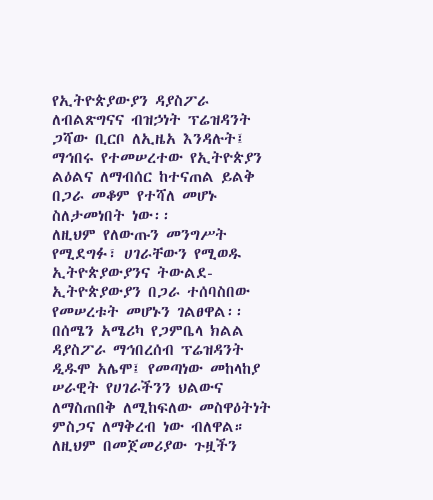የኢትዮጵያውያን ዳያስፖራ ለብልጽግናና ብዝኃነት ፕሬዝዳንት ጋሻው ቢርቦ ለኢዜአ እንዳሉት፤ ማኅበሩ የተመሠረተው የኢትዮጵያን ልዕልና ለማብሰር ከተናጠል ይልቅ በጋራ መቆም የተሻለ መሆኑ ስለታመነበት ነው፡፡
ለዚህም የለውጡን መንግሥት የሚደግፉ፣ ሀገራቸውን የሚወዱ ኢትዮጵያውያንና ትውልደ-ኢትዮጵያውያን በጋራ ተሰባስበው የመሠረቱት መሆኑን ገልፀዋል፡፡
በሰሜን አሜሪካ የጋምቤላ ክልል ዳያስፖራ ማኅበረሰብ ፕሬዝዳንት ዲዱሞ አሌሞ፤ የመጣነው መከላከያ ሠራዊት የሀገራችንን ህልውና ለማስጠበቅ ለሚከፍለው መስዋዕትነት ምስጋና ለማቅረብ ነው ብለዋል።
ለዚህም በመጀመሪያው ጉዟችን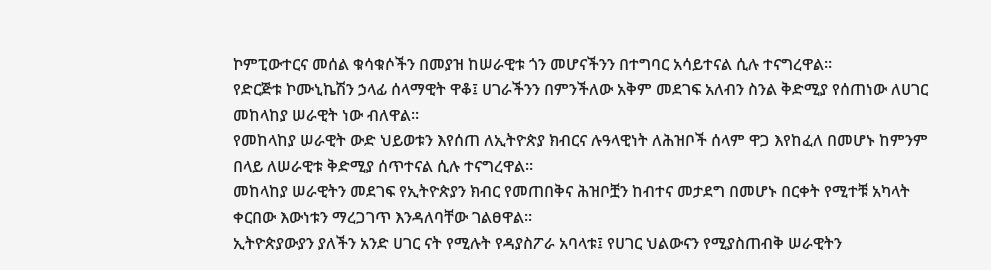ኮምፒውተርና መሰል ቁሳቁሶችን በመያዝ ከሠራዊቱ ጎን መሆናችንን በተግባር አሳይተናል ሲሉ ተናግረዋል።
የድርጅቱ ኮሙኒኬሽን ኃላፊ ሰላማዊት ዋቆ፤ ሀገራችንን በምንችለው አቅም መደገፍ አለብን ስንል ቅድሚያ የሰጠነው ለሀገር መከላከያ ሠራዊት ነው ብለዋል፡፡
የመከላከያ ሠራዊት ውድ ህይወቱን እየሰጠ ለኢትዮጵያ ክብርና ሉዓላዊነት ለሕዝቦች ሰላም ዋጋ እየከፈለ በመሆኑ ከምንም በላይ ለሠራዊቱ ቅድሚያ ሰጥተናል ሲሉ ተናግረዋል።
መከላከያ ሠራዊትን መደገፍ የኢትዮጵያን ክብር የመጠበቅና ሕዝቦቿን ከብተና መታደግ በመሆኑ በርቀት የሚተቹ አካላት ቀርበው እውነቱን ማረጋገጥ እንዳለባቸው ገልፀዋል፡፡
ኢትዮጵያውያን ያለችን አንድ ሀገር ናት የሚሉት የዳያስፖራ አባላቱ፤ የሀገር ህልውናን የሚያስጠብቅ ሠራዊትን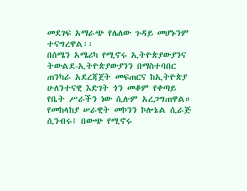መደገፍ አማራጭ የሌለው ጉዳይ መሆኑንም ተናግረዋል፡፡
በሰሜን አሜሪካ የሚኖሩ ኢትዮጵያውያንና ትውልደ-ኢትዮጵያውያንን በማስተባበር ጠንካራ አደረጃጀት መፍጠርና ከኢትዮጵያ ሁለንተናዊ እድገት ጎን መቆም የቀጣይ የቤት ሥራችን ነው ሲሉም አረጋግጠዋል።
የመከላከያ ሠራዊት መኮንን ኮሎኔል ሲራጅ ሲንብሩ፤ በውጭ የሚኖሩ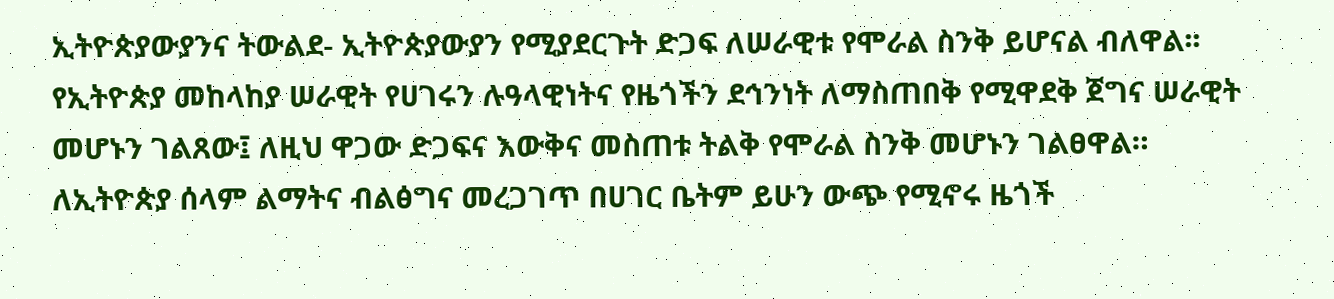ኢትዮጵያውያንና ትውልደ- ኢትዮጵያውያን የሚያደርጉት ድጋፍ ለሠራዊቱ የሞራል ስንቅ ይሆናል ብለዋል፡፡
የኢትዮጵያ መከላከያ ሠራዊት የሀገሩን ሉዓላዊነትና የዜጎችን ደኅንነት ለማስጠበቅ የሚዋደቅ ጀግና ሠራዊት መሆኑን ገልጸው፤ ለዚህ ዋጋው ድጋፍና እውቅና መስጠቱ ትልቅ የሞራል ስንቅ መሆኑን ገልፀዋል።
ለኢትዮጵያ ሰላም ልማትና ብልፅግና መረጋገጥ በሀገር ቤትም ይሁን ውጭ የሚኖሩ ዜጎች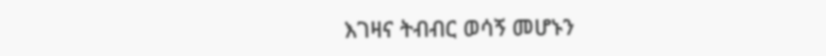እገዛና ትብብር ወሳኝ መሆኑን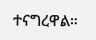ተናግረዋል።